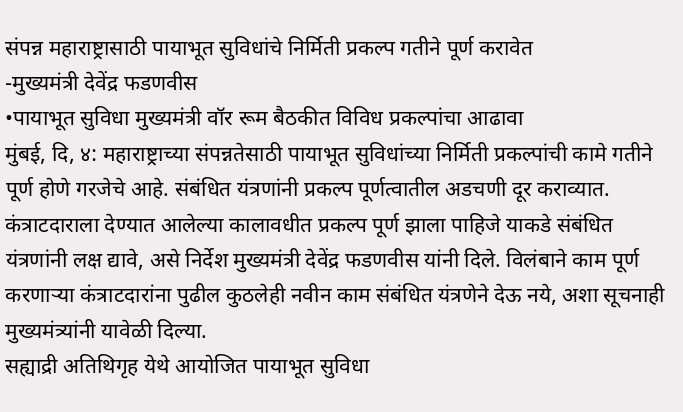संपन्न महाराष्ट्रासाठी पायाभूत सुविधांचे निर्मिती प्रकल्प गतीने पूर्ण करावेत
-मुख्यमंत्री देवेंद्र फडणवीस
•पायाभूत सुविधा मुख्यमंत्री वॉर रूम बैठकीत विविध प्रकल्पांचा आढावा
मुंबई, दि, ४: महाराष्ट्राच्या संपन्नतेसाठी पायाभूत सुविधांच्या निर्मिती प्रकल्पांची कामे गतीने पूर्ण होणे गरजेचे आहे. संबंधित यंत्रणांनी प्रकल्प पूर्णत्वातील अडचणी दूर कराव्यात. कंत्राटदाराला देण्यात आलेल्या कालावधीत प्रकल्प पूर्ण झाला पाहिजे याकडे संबंधित यंत्रणांनी लक्ष द्यावे, असे निर्देश मुख्यमंत्री देवेंद्र फडणवीस यांनी दिले. विलंबाने काम पूर्ण करणाऱ्या कंत्राटदारांना पुढील कुठलेही नवीन काम संबंधित यंत्रणेने देऊ नये, अशा सूचनाही मुख्यमंत्र्यांनी यावेळी दिल्या.
सह्याद्री अतिथिगृह येथे आयोजित पायाभूत सुविधा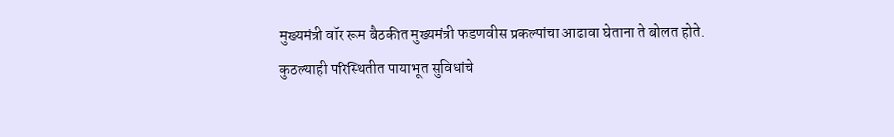मुख्यमंत्री वॉर रूम बैठकीत मुख्यमंत्री फडणवीस प्रकल्पांचा आढावा घेताना ते बोलत होते.
कुठल्याही परिस्थितीत पायाभूत सुविधांचे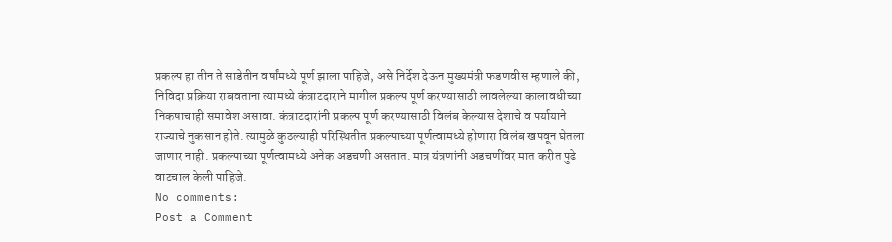प्रकल्प हा तीन ते साडेतीन वर्षांमध्ये पूर्ण झाला पाहिजे, असे निर्देश देऊन मुख्यमंत्री फडणवीस म्हणाले की, निविदा प्रक्रिया राबवताना त्यामध्ये कंत्राटदाराने मागील प्रकल्प पूर्ण करण्यासाठी लावलेल्या कालावधीच्या निकषाचाही समावेश असावा. कंत्राटदारांनी प्रकल्प पूर्ण करण्यासाठी विलंब केल्यास देशाचे व पर्यायाने राज्याचे नुकसान होते. त्यामुळे कुठल्याही परिस्थितीत प्रकल्पाच्या पूर्णत्वामध्ये होणारा विलंब खपवून घेतला जाणार नाही. प्रकल्पाच्या पूर्णत्वामध्ये अनेक अडचणी असतात. मात्र यंत्रणांनी अडचणींवर मात करीत पुढे वाटचाल केली पाहिजे.
No comments:
Post a Comment